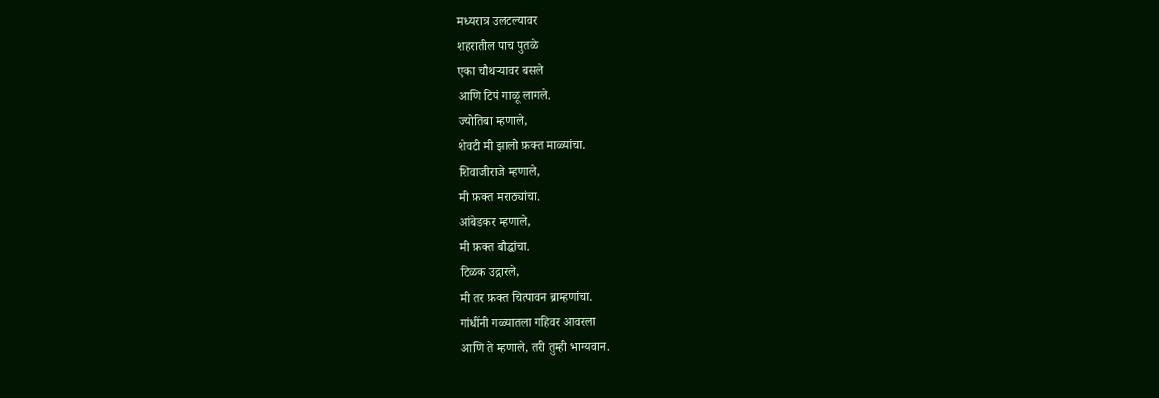मध्यरात्र उलटल्यावर
शहरातील पाच पुतळे
एका चौथऱ्यावर बसले
आणि टिपं गाळू लागले.
ज्योतिबा म्हणाले,
शेवटी मी झालो फ़क्त माळ्यांचा.
शिवाजीराजे म्हणाले,
मी फ़क्त मराठ्यांचा.
आंबेडकर म्हणाले,
मी फ़क्त बौद्धांचा.
टिळक उद्गारले,
मी तर फ़क्त चित्पावन ब्राम्हणांचा.
गांधींनी गळ्यातला गहिवर आवरला
आणि ते म्हणाले, तरी तुम्ही भाग्यवान.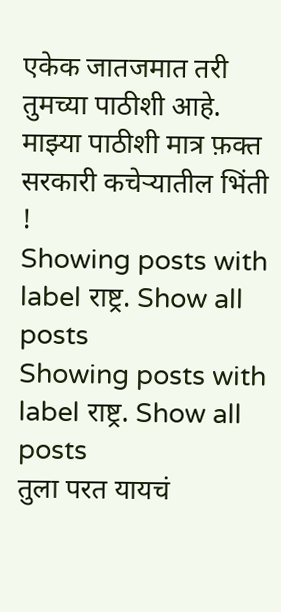एकेक जातजमात तरी तुमच्या पाठीशी आहे.
माझ्या पाठीशी मात्र फ़क्त सरकारी कचेऱ्यातील भिंती !
Showing posts with label राष्ट्र. Show all posts
Showing posts with label राष्ट्र. Show all posts
तुला परत यायचं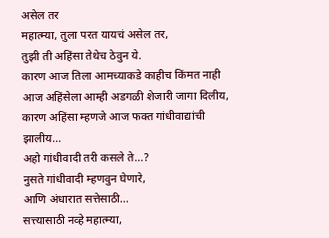असेल तर
महात्म्या, तुला परत यायचं असेल तर,
तुझी ती अहिंसा तेथेच ठेवुन ये.
कारण आज तिला आमच्याकडे काहीच किंमत नाही
आज अहिंसेला आम्ही अडगळी शेजारी जागा दिलीय,
कारण अहिंसा म्हणजे आज फक्त गांधीवाद्यांची झालीय...
अहो गांधीवादी तरी कसले ते...?
नुसते गांधीवादी म्हणवुन घेणारे,
आणि अंधारात सत्तेसाठी...
सत्त्यासाठी नव्हे महात्म्या,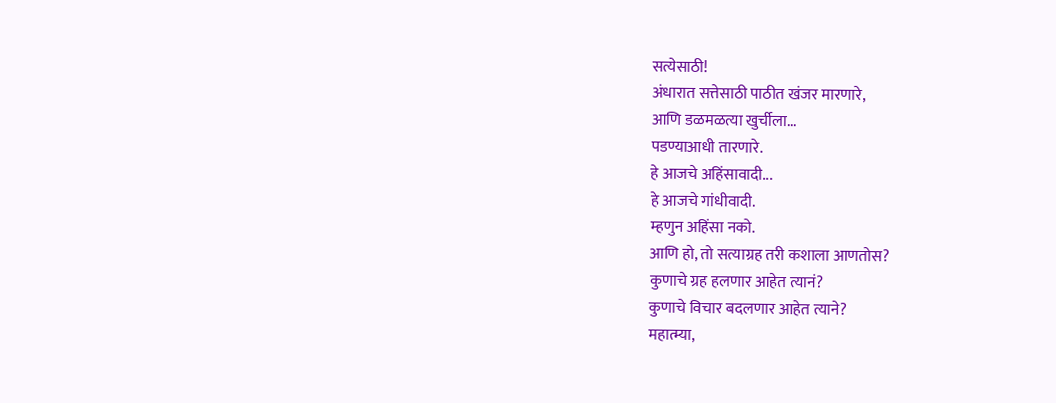सत्येसाठी!
अंधारात सत्तेसाठी पाठीत खंजर मारणारे,
आणि डळमळत्या खुर्चीला...
पडण्याआधी तारणारे.
हे आजचे अहिंसावादी...
हे आजचे गांधीवादी.
म्हणुन अहिंसा नको.
आणि हो, तो सत्याग्रह तरी कशाला आणतोस?
कुणाचे ग्रह हलणार आहेत त्यानं?
कुणाचे विचार बदलणार आहेत त्याने?
महात्म्या,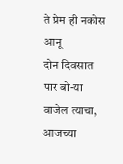ते प्रेम ही नकोस आनू
दोन दिवसात पार बो-या वाजेल त्याचा,
आजच्या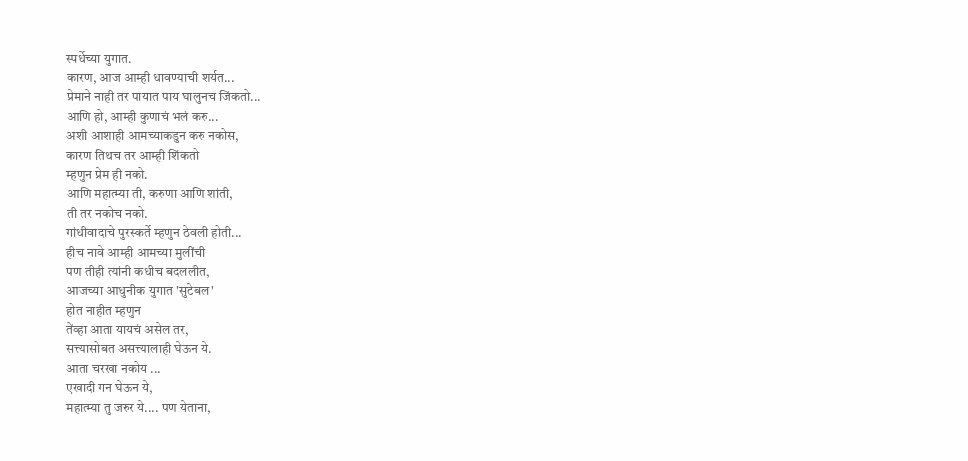स्पर्धेच्या युगात.
कारण, आज आम्ही धावण्याची शर्यत...
प्रेमाने नाही तर पायात पाय घालुनच जिंकतो...
आणि हो, आम्ही कुणाचं भलं करु...
अशी आशाही आमच्याकडुन करु नकोस,
कारण तिथच तर आम्ही शिंकतो
म्हणुन प्रेम ही नको.
आणि महात्म्या ती, करुणा आणि शांती,
ती तर नकोच नको.
गांधीवादाचे पुरस्कर्ते म्हणुन ठेवली होती...
हीच नावे आम्ही आमच्या मुलींची
पण तीही त्यांनी कधीच बदललीत,
आजच्या आधुनीक युगात 'सुटेबल'
होत नाहीत म्हणुन
तेंव्हा आता यायचं असेल तर,
सत्त्यासोबत असत्त्यालाही घेऊन ये.
आता चरखा नकोय ...
एखादी गन घेऊन ये,
महात्म्या तु जरुर ये.... पण येताना,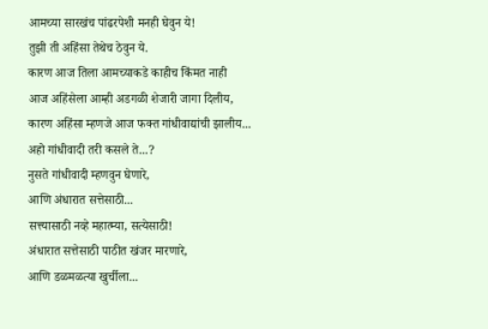आमच्या सारखंच पांढरपेशी मनही घेवुन ये!
तुझी ती अहिंसा तेथेच ठेवुन ये.
कारण आज तिला आमच्याकडे काहीच किंमत नाही
आज अहिंसेला आम्ही अडगळी शेजारी जागा दिलीय,
कारण अहिंसा म्हणजे आज फक्त गांधीवाद्यांची झालीय...
अहो गांधीवादी तरी कसले ते...?
नुसते गांधीवादी म्हणवुन घेणारे,
आणि अंधारात सत्तेसाठी...
सत्त्यासाठी नव्हे महात्म्या, सत्येसाठी!
अंधारात सत्तेसाठी पाठीत खंजर मारणारे,
आणि डळमळत्या खुर्चीला...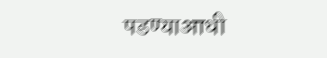पडण्याआधी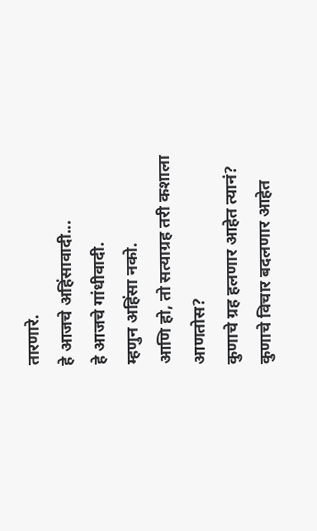तारणारे.
हे आजचे अहिंसावादी...
हे आजचे गांधीवादी.
म्हणुन अहिंसा नको.
आणि हो, तो सत्याग्रह तरी कशाला आणतोस?
कुणाचे ग्रह हलणार आहेत त्यानं?
कुणाचे विचार बदलणार आहेत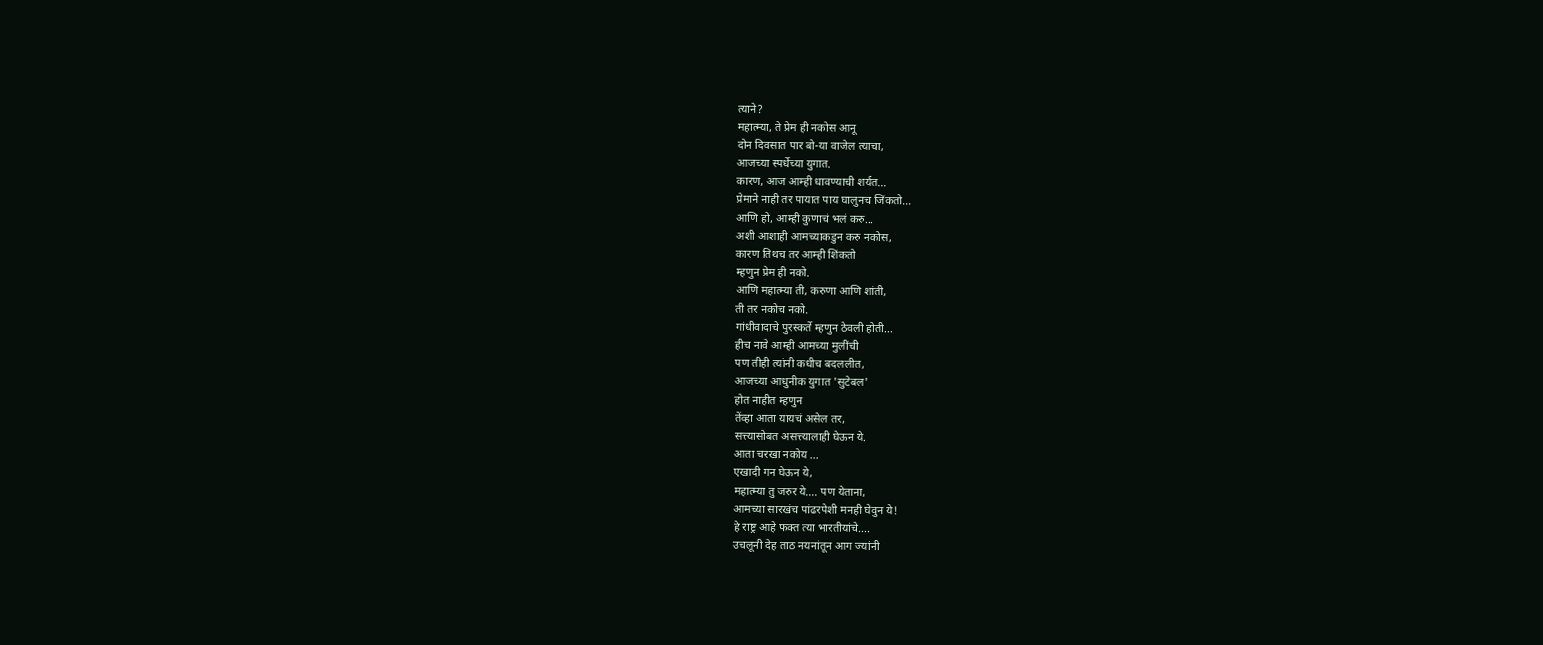त्याने?
महात्म्या, ते प्रेम ही नकोस आनू
दोन दिवसात पार बो-या वाजेल त्याचा,
आजच्या स्पर्धेच्या युगात.
कारण, आज आम्ही धावण्याची शर्यत...
प्रेमाने नाही तर पायात पाय घालुनच जिंकतो...
आणि हो, आम्ही कुणाचं भलं करु...
अशी आशाही आमच्याकडुन करु नकोस,
कारण तिथच तर आम्ही शिंकतो
म्हणुन प्रेम ही नको.
आणि महात्म्या ती, करुणा आणि शांती,
ती तर नकोच नको.
गांधीवादाचे पुरस्कर्ते म्हणुन ठेवली होती...
हीच नावे आम्ही आमच्या मुलींची
पण तीही त्यांनी कधीच बदललीत,
आजच्या आधुनीक युगात 'सुटेबल'
होत नाहीत म्हणुन
तेंव्हा आता यायचं असेल तर,
सत्त्यासोबत असत्त्यालाही घेऊन ये.
आता चरखा नकोय ...
एखादी गन घेऊन ये,
महात्म्या तु जरुर ये.... पण येताना,
आमच्या सारखंच पांढरपेशी मनही घेवुन ये!
हे राष्ट्र आहे फक्त त्या भारतीयांचे....
उचलूनी देह ताठ नयनांतून आग ज्यांनी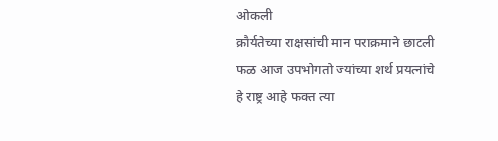ओकली
क्रौर्यतेच्या राक्षसांची मान पराक्रमाने छाटली
फळ आज उपभोगतो ज्यांच्या शर्थ प्रयत्नांचे
हे राष्ट्र आहे फक्त त्या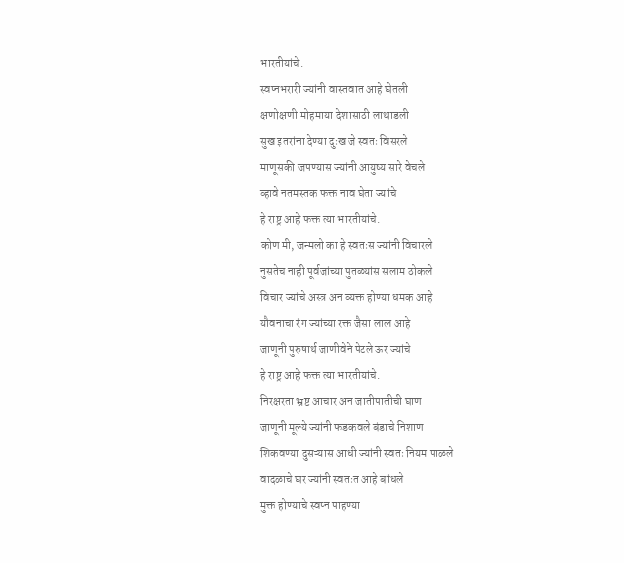भारतीयांचे.
स्वप्नभरारी ज्यांनी वास्तवात आहे घेतली
क्षणोक्षणी मोहमाया देशासाठी लाथाडली
सुख इतरांना देण्या दुःख जे स्वतः विसरले
माणूसकी जपण्यास ज्यांनी आयुष्य सारे वेचले
व्हावे नतमस्तक फक्त नाव घेता ज्यांचे
हे राष्ट्र आहे फक्त त्या भारतीयांचे.
कोण मी, जन्मलो का हे स्वतःस ज्यांनी विचारले
नुसतेच नाही पूर्वजांच्या पुतळ्यांस सलाम ठोकले
विचार ज्यांचे अस्त्र अन व्यक्त होण्या धमक आहे
यौवनाचा रंग ज्यांच्या रक्त जैसा लाल आहे
जाणूनी पुरुषार्थ जाणीवेने पेटले ऊर ज्यांचे
हे राष्ट्र आहे फक्त त्या भारतीयांचे.
निरक्षरता भ्रष्ट आचार अन जातीपातीची घाण
जाणूनी मूल्ये ज्यांनी फडकवले बंडाचे निशाण
शिकवण्या दुसऱ्यास आधी ज्यांनी स्वतः नियम पाळले
वादळाचे घर ज्यांनी स्वतःत आहे बांधले
मुक्त होण्याचे स्वप्न पाहण्या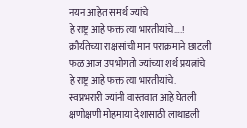नयन आहेत समर्थ ज्यांचे
हे राष्ट्र आहे फक्त त्या भारतीयांचे….!
क्रौर्यतेच्या राक्षसांची मान पराक्रमाने छाटली
फळ आज उपभोगतो ज्यांच्या शर्थ प्रयत्नांचे
हे राष्ट्र आहे फक्त त्या भारतीयांचे.
स्वप्नभरारी ज्यांनी वास्तवात आहे घेतली
क्षणोक्षणी मोहमाया देशासाठी लाथाडली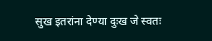सुख इतरांना देण्या दुःख जे स्वतः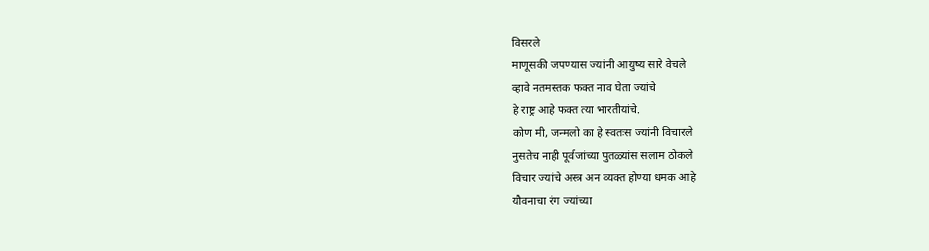विसरले
माणूसकी जपण्यास ज्यांनी आयुष्य सारे वेचले
व्हावे नतमस्तक फक्त नाव घेता ज्यांचे
हे राष्ट्र आहे फक्त त्या भारतीयांचे.
कोण मी, जन्मलो का हे स्वतःस ज्यांनी विचारले
नुसतेच नाही पूर्वजांच्या पुतळ्यांस सलाम ठोकले
विचार ज्यांचे अस्त्र अन व्यक्त होण्या धमक आहे
यौवनाचा रंग ज्यांच्या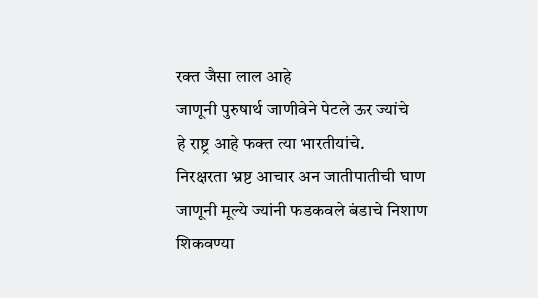रक्त जैसा लाल आहे
जाणूनी पुरुषार्थ जाणीवेने पेटले ऊर ज्यांचे
हे राष्ट्र आहे फक्त त्या भारतीयांचे.
निरक्षरता भ्रष्ट आचार अन जातीपातीची घाण
जाणूनी मूल्ये ज्यांनी फडकवले बंडाचे निशाण
शिकवण्या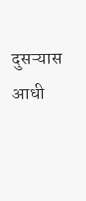दुसऱ्यास आधी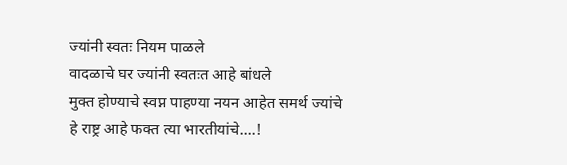ज्यांनी स्वतः नियम पाळले
वादळाचे घर ज्यांनी स्वतःत आहे बांधले
मुक्त होण्याचे स्वप्न पाहण्या नयन आहेत समर्थ ज्यांचे
हे राष्ट्र आहे फक्त त्या भारतीयांचे….!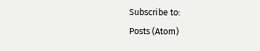Subscribe to:
Posts (Atom)